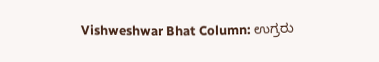Vishweshwar Bhat Column: ಉಗ್ರರು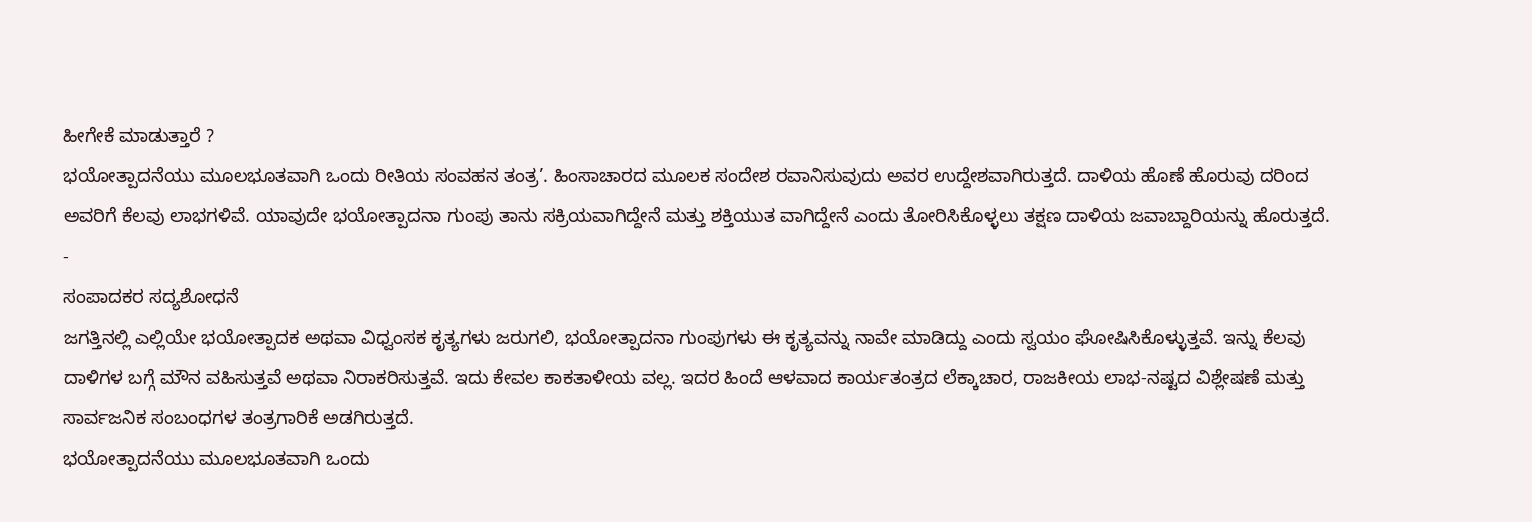ಹೀಗೇಕೆ ಮಾಡುತ್ತಾರೆ ?
ಭಯೋತ್ಪಾದನೆಯು ಮೂಲಭೂತವಾಗಿ ಒಂದು ರೀತಿಯ ಸಂವಹನ ತಂತ್ರ’. ಹಿಂಸಾಚಾರದ ಮೂಲಕ ಸಂದೇಶ ರವಾನಿಸುವುದು ಅವರ ಉದ್ದೇಶವಾಗಿರುತ್ತದೆ. ದಾಳಿಯ ಹೊಣೆ ಹೊರುವು ದರಿಂದ ಅವರಿಗೆ ಕೆಲವು ಲಾಭಗಳಿವೆ. ಯಾವುದೇ ಭಯೋತ್ಪಾದನಾ ಗುಂಪು ತಾನು ಸಕ್ರಿಯವಾಗಿದ್ದೇನೆ ಮತ್ತು ಶಕ್ತಿಯುತ ವಾಗಿದ್ದೇನೆ ಎಂದು ತೋರಿಸಿಕೊಳ್ಳಲು ತಕ್ಷಣ ದಾಳಿಯ ಜವಾಬ್ದಾರಿಯನ್ನು ಹೊರುತ್ತದೆ.
-
ಸಂಪಾದಕರ ಸದ್ಯಶೋಧನೆ
ಜಗತ್ತಿನಲ್ಲಿ ಎಲ್ಲಿಯೇ ಭಯೋತ್ಪಾದಕ ಅಥವಾ ವಿಧ್ವಂಸಕ ಕೃತ್ಯಗಳು ಜರುಗಲಿ, ಭಯೋತ್ಪಾದನಾ ಗುಂಪುಗಳು ಈ ಕೃತ್ಯವನ್ನು ನಾವೇ ಮಾಡಿದ್ದು ಎಂದು ಸ್ವಯಂ ಘೋಷಿಸಿಕೊಳ್ಳುತ್ತವೆ. ಇನ್ನು ಕೆಲವು ದಾಳಿಗಳ ಬಗ್ಗೆ ಮೌನ ವಹಿಸುತ್ತವೆ ಅಥವಾ ನಿರಾಕರಿಸುತ್ತವೆ. ಇದು ಕೇವಲ ಕಾಕತಾಳೀಯ ವಲ್ಲ. ಇದರ ಹಿಂದೆ ಆಳವಾದ ಕಾರ್ಯತಂತ್ರದ ಲೆಕ್ಕಾಚಾರ, ರಾಜಕೀಯ ಲಾಭ-ನಷ್ಟದ ವಿಶ್ಲೇಷಣೆ ಮತ್ತು ಸಾರ್ವಜನಿಕ ಸಂಬಂಧಗಳ ತಂತ್ರಗಾರಿಕೆ ಅಡಗಿರುತ್ತದೆ.
ಭಯೋತ್ಪಾದನೆಯು ಮೂಲಭೂತವಾಗಿ ಒಂದು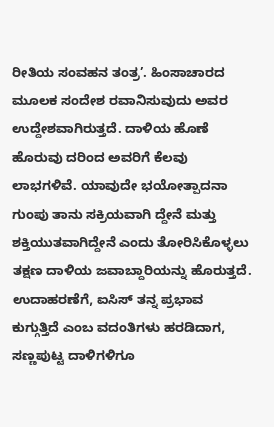ರೀತಿಯ ಸಂವಹನ ತಂತ್ರ’. ಹಿಂಸಾಚಾರದ ಮೂಲಕ ಸಂದೇಶ ರವಾನಿಸುವುದು ಅವರ ಉದ್ದೇಶವಾಗಿರುತ್ತದೆ. ದಾಳಿಯ ಹೊಣೆ ಹೊರುವು ದರಿಂದ ಅವರಿಗೆ ಕೆಲವು ಲಾಭಗಳಿವೆ. ಯಾವುದೇ ಭಯೋತ್ಪಾದನಾ ಗುಂಪು ತಾನು ಸಕ್ರಿಯವಾಗಿ ದ್ದೇನೆ ಮತ್ತು ಶಕ್ತಿಯುತವಾಗಿದ್ದೇನೆ ಎಂದು ತೋರಿಸಿಕೊಳ್ಳಲು ತಕ್ಷಣ ದಾಳಿಯ ಜವಾಬ್ದಾರಿಯನ್ನು ಹೊರುತ್ತದೆ.
ಉದಾಹರಣೆಗೆ, ಐಸಿಸ್ ತನ್ನ ಪ್ರಭಾವ ಕುಗ್ಗುತ್ತಿದೆ ಎಂಬ ವದಂತಿಗಳು ಹರಡಿದಾಗ, ಸಣ್ಣಪುಟ್ಟ ದಾಳಿಗಳಿಗೂ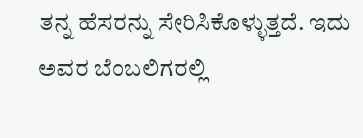ತನ್ನ ಹೆಸರನ್ನು ಸೇರಿಸಿಕೊಳ್ಳುತ್ತದೆ. ಇದು ಅವರ ಬೆಂಬಲಿಗರಲ್ಲಿ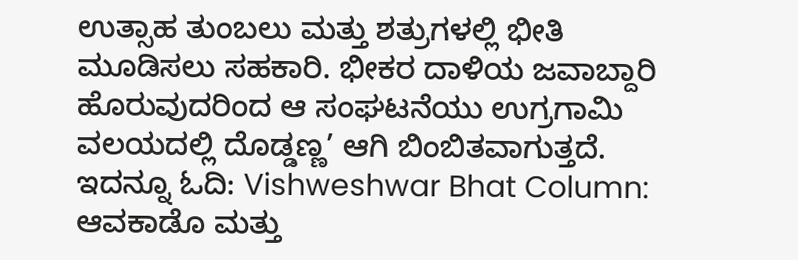ಉತ್ಸಾಹ ತುಂಬಲು ಮತ್ತು ಶತ್ರುಗಳಲ್ಲಿ ಭೀತಿ ಮೂಡಿಸಲು ಸಹಕಾರಿ. ಭೀಕರ ದಾಳಿಯ ಜವಾಬ್ದಾರಿ ಹೊರುವುದರಿಂದ ಆ ಸಂಘಟನೆಯು ಉಗ್ರಗಾಮಿ ವಲಯದಲ್ಲಿ ದೊಡ್ಡಣ್ಣ’ ಆಗಿ ಬಿಂಬಿತವಾಗುತ್ತದೆ.
ಇದನ್ನೂ ಓದಿ: Vishweshwar Bhat Column: ಆವಕಾಡೊ ಮತ್ತು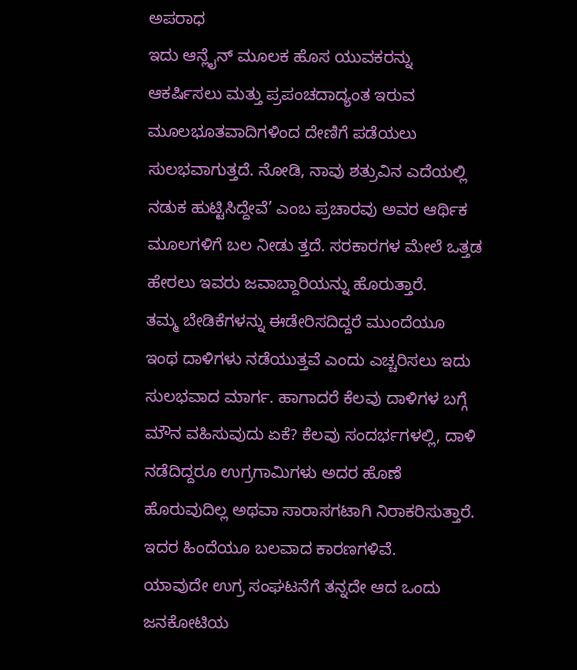ಅಪರಾಧ
ಇದು ಆನ್ಲೈನ್ ಮೂಲಕ ಹೊಸ ಯುವಕರನ್ನು ಆಕರ್ಷಿಸಲು ಮತ್ತು ಪ್ರಪಂಚದಾದ್ಯಂತ ಇರುವ ಮೂಲಭೂತವಾದಿಗಳಿಂದ ದೇಣಿಗೆ ಪಡೆಯಲು ಸುಲಭವಾಗುತ್ತದೆ. ನೋಡಿ, ನಾವು ಶತ್ರುವಿನ ಎದೆಯಲ್ಲಿ ನಡುಕ ಹುಟ್ಟಿಸಿದ್ದೇವೆ’ ಎಂಬ ಪ್ರಚಾರವು ಅವರ ಆರ್ಥಿಕ ಮೂಲಗಳಿಗೆ ಬಲ ನೀಡು ತ್ತದೆ. ಸರಕಾರಗಳ ಮೇಲೆ ಒತ್ತಡ ಹೇರಲು ಇವರು ಜವಾಬ್ದಾರಿಯನ್ನು ಹೊರುತ್ತಾರೆ.
ತಮ್ಮ ಬೇಡಿಕೆಗಳನ್ನು ಈಡೇರಿಸದಿದ್ದರೆ ಮುಂದೆಯೂ ಇಂಥ ದಾಳಿಗಳು ನಡೆಯುತ್ತವೆ ಎಂದು ಎಚ್ಚರಿಸಲು ಇದು ಸುಲಭವಾದ ಮಾರ್ಗ. ಹಾಗಾದರೆ ಕೆಲವು ದಾಳಿಗಳ ಬಗ್ಗೆ ಮೌನ ವಹಿಸುವುದು ಏಕೆ? ಕೆಲವು ಸಂದರ್ಭಗಳಲ್ಲಿ, ದಾಳಿ ನಡೆದಿದ್ದರೂ ಉಗ್ರಗಾಮಿಗಳು ಅದರ ಹೊಣೆ ಹೊರುವುದಿಲ್ಲ ಅಥವಾ ಸಾರಾಸಗಟಾಗಿ ನಿರಾಕರಿಸುತ್ತಾರೆ. ಇದರ ಹಿಂದೆಯೂ ಬಲವಾದ ಕಾರಣಗಳಿವೆ.
ಯಾವುದೇ ಉಗ್ರ ಸಂಘಟನೆಗೆ ತನ್ನದೇ ಆದ ಒಂದು ಜನಕೋಟಿಯ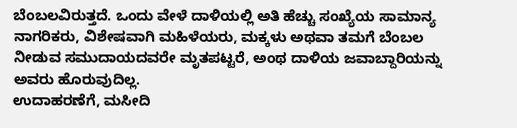ಬೆಂಬಲವಿರುತ್ತದೆ. ಒಂದು ವೇಳೆ ದಾಳಿಯಲ್ಲಿ ಅತಿ ಹೆಚ್ಚು ಸಂಖ್ಯೆಯ ಸಾಮಾನ್ಯ ನಾಗರಿಕರು, ವಿಶೇಷವಾಗಿ ಮಹಿಳೆಯರು, ಮಕ್ಕಳು ಅಥವಾ ತಮಗೆ ಬೆಂಬಲ ನೀಡುವ ಸಮುದಾಯದವರೇ ಮೃತಪಟ್ಟರೆ, ಅಂಥ ದಾಳಿಯ ಜವಾಬ್ದಾರಿಯನ್ನು ಅವರು ಹೊರುವುದಿಲ್ಲ.
ಉದಾಹರಣೆಗೆ, ಮಸೀದಿ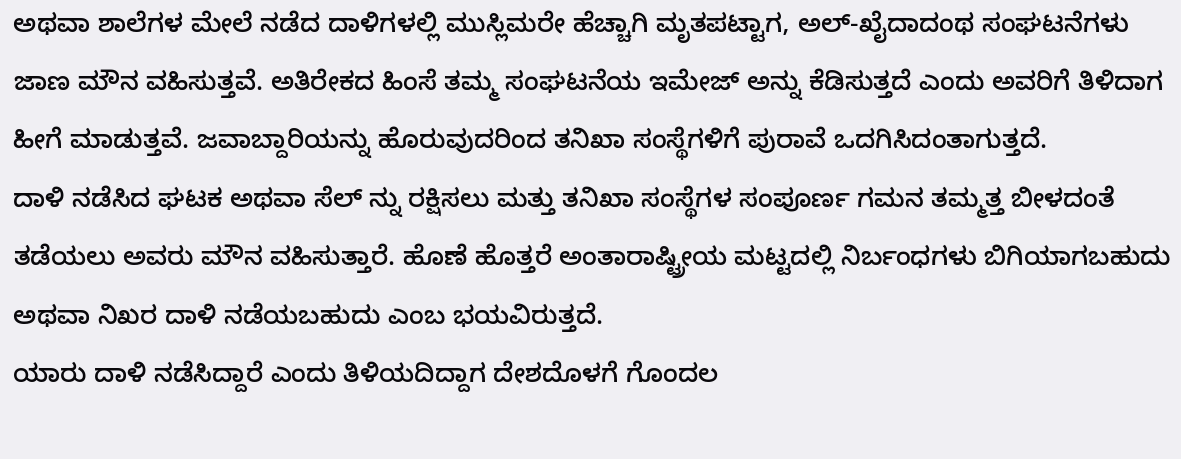ಅಥವಾ ಶಾಲೆಗಳ ಮೇಲೆ ನಡೆದ ದಾಳಿಗಳಲ್ಲಿ ಮುಸ್ಲಿಮರೇ ಹೆಚ್ಚಾಗಿ ಮೃತಪಟ್ಟಾಗ, ಅಲ್-ಖೈದಾದಂಥ ಸಂಘಟನೆಗಳು ಜಾಣ ಮೌನ ವಹಿಸುತ್ತವೆ. ಅತಿರೇಕದ ಹಿಂಸೆ ತಮ್ಮ ಸಂಘಟನೆಯ ಇಮೇಜ್ ಅನ್ನು ಕೆಡಿಸುತ್ತದೆ ಎಂದು ಅವರಿಗೆ ತಿಳಿದಾಗ ಹೀಗೆ ಮಾಡುತ್ತವೆ. ಜವಾಬ್ದಾರಿಯನ್ನು ಹೊರುವುದರಿಂದ ತನಿಖಾ ಸಂಸ್ಥೆಗಳಿಗೆ ಪುರಾವೆ ಒದಗಿಸಿದಂತಾಗುತ್ತದೆ.
ದಾಳಿ ನಡೆಸಿದ ಘಟಕ ಅಥವಾ ಸೆಲ್ ನ್ನು ರಕ್ಷಿಸಲು ಮತ್ತು ತನಿಖಾ ಸಂಸ್ಥೆಗಳ ಸಂಪೂರ್ಣ ಗಮನ ತಮ್ಮತ್ತ ಬೀಳದಂತೆ ತಡೆಯಲು ಅವರು ಮೌನ ವಹಿಸುತ್ತಾರೆ. ಹೊಣೆ ಹೊತ್ತರೆ ಅಂತಾರಾಷ್ಟ್ರೀಯ ಮಟ್ಟದಲ್ಲಿ ನಿರ್ಬಂಧಗಳು ಬಿಗಿಯಾಗಬಹುದು ಅಥವಾ ನಿಖರ ದಾಳಿ ನಡೆಯಬಹುದು ಎಂಬ ಭಯವಿರುತ್ತದೆ.
ಯಾರು ದಾಳಿ ನಡೆಸಿದ್ದಾರೆ ಎಂದು ತಿಳಿಯದಿದ್ದಾಗ ದೇಶದೊಳಗೆ ಗೊಂದಲ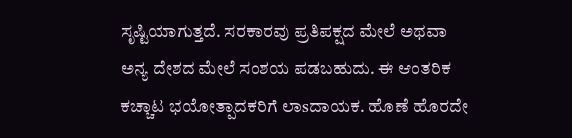ಸೃಷ್ಟಿಯಾಗುತ್ತದೆ. ಸರಕಾರವು ಪ್ರತಿಪಕ್ಷದ ಮೇಲೆ ಅಥವಾ ಅನ್ಯ ದೇಶದ ಮೇಲೆ ಸಂಶಯ ಪಡಬಹುದು. ಈ ಆಂತರಿಕ ಕಚ್ಚಾಟ ಭಯೋತ್ಪಾದಕರಿಗೆ ಲಾsದಾಯಕ. ಹೊಣೆ ಹೊರದೇ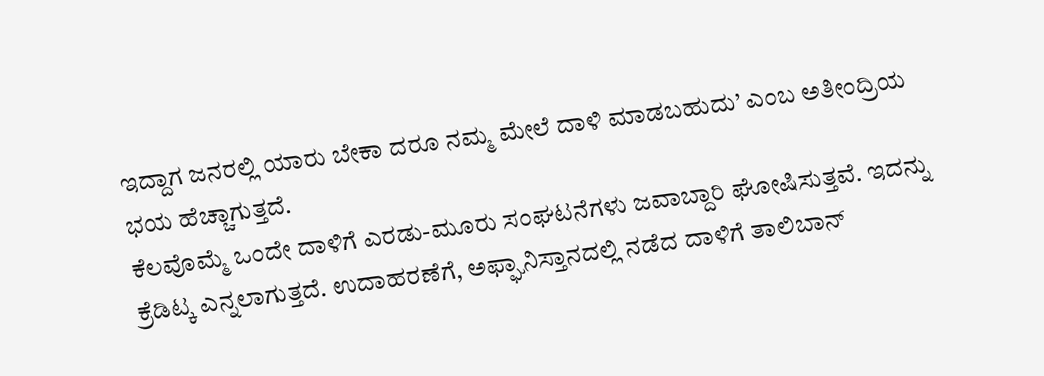ಇದ್ದಾಗ ಜನರಲ್ಲಿ ಯಾರು ಬೇಕಾ ದರೂ ನಮ್ಮ ಮೇಲೆ ದಾಳಿ ಮಾಡಬಹುದು’ ಎಂಬ ಅತೀಂದ್ರಿಯ ಭಯ ಹೆಚ್ಚಾಗುತ್ತದೆ.
ಕೆಲವೊಮ್ಮೆ ಒಂದೇ ದಾಳಿಗೆ ಎರಡು-ಮೂರು ಸಂಘಟನೆಗಳು ಜವಾಬ್ದಾರಿ ಘೋಷಿಸುತ್ತವೆ. ಇದನ್ನು ಕ್ರೆಡಿಟ್ಕ ಎನ್ನಲಾಗುತ್ತದೆ. ಉದಾಹರಣೆಗೆ, ಅಫ್ಘಾನಿಸ್ತಾನದಲ್ಲಿ ನಡೆದ ದಾಳಿಗೆ ತಾಲಿಬಾನ್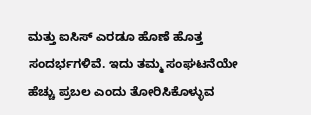ಮತ್ತು ಐಸಿಸ್ ಎರಡೂ ಹೊಣೆ ಹೊತ್ತ ಸಂದರ್ಭಗಳಿವೆ. ಇದು ತಮ್ಮ ಸಂಘಟನೆಯೇ ಹೆಚ್ಚು ಪ್ರಬಲ ಎಂದು ತೋರಿಸಿಕೊಳ್ಳುವ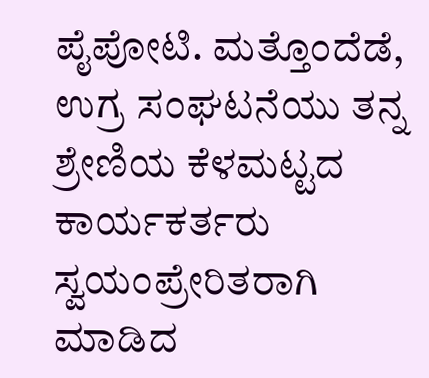ಪೈಪೋಟಿ. ಮತ್ತೊಂದೆಡೆ, ಉಗ್ರ ಸಂಘಟನೆಯು ತನ್ನ ಶ್ರೇಣಿಯ ಕೆಳಮಟ್ಟದ ಕಾರ್ಯಕರ್ತರು ಸ್ವಯಂಪ್ರೇರಿತರಾಗಿ ಮಾಡಿದ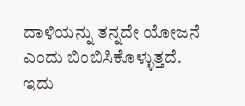ದಾಳಿಯನ್ನು ತನ್ನದೇ ಯೋಜನೆ ಎಂದು ಬಿಂಬಿಸಿಕೊಳ್ಳುತ್ತದೆ. ಇದು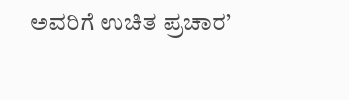ಅವರಿಗೆ ಉಚಿತ ಪ್ರಚಾರ’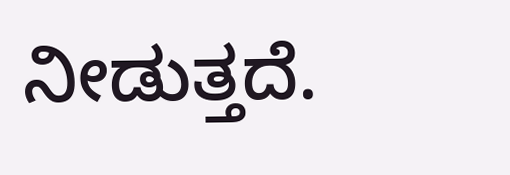ನೀಡುತ್ತದೆ.